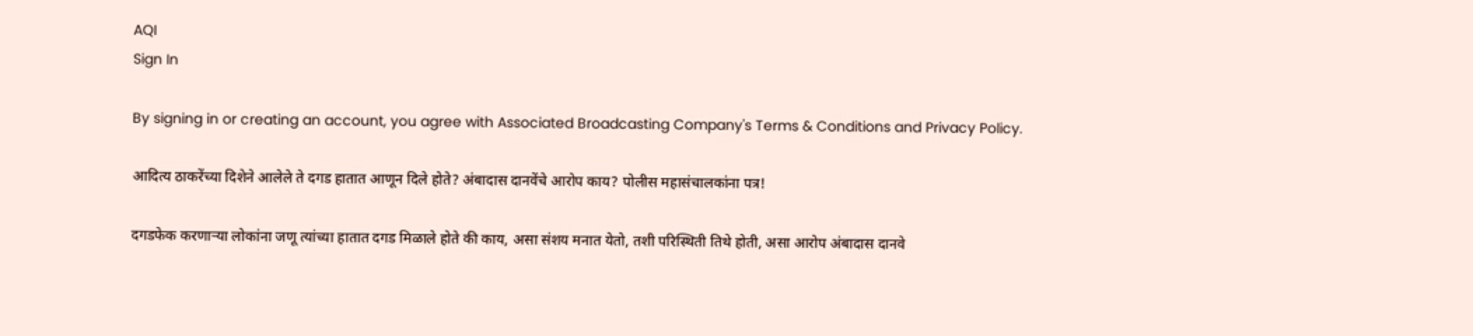AQI
Sign In

By signing in or creating an account, you agree with Associated Broadcasting Company's Terms & Conditions and Privacy Policy.

आदित्य ठाकरेंच्या दिशेने आलेले ते दगड हातात आणून दिले होते? अंबादास दानवेंचे आरोप काय? पोलीस महासंचालकांना पत्र!

दगडफेक करणाऱ्या लोकांना जणू त्यांच्या हातात दगड मिळाले होते की काय, असा संशय मनात येतो, तशी परिस्थिती तिथे होती, असा आरोप अंबादास दानवे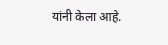यांनी केला आहे.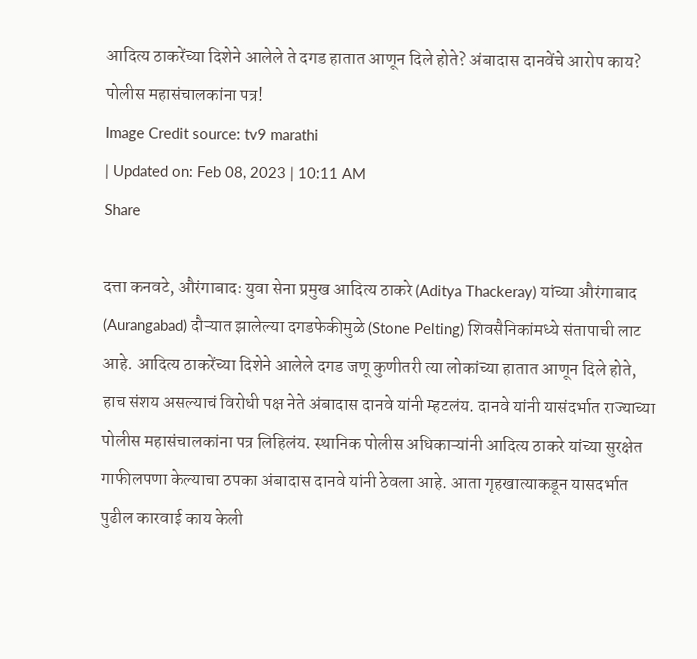आदित्य ठाकरेंच्या दिशेने आलेले ते दगड हातात आणून दिले होते? अंबादास दानवेंचे आरोप काय? पोलीस महासंचालकांना पत्र!
Image Credit source: tv9 marathi
| Updated on: Feb 08, 2023 | 10:11 AM
Share

दत्ता कनवटे, औरंगाबादः युवा सेना प्रमुख आदित्य ठाकरे (Aditya Thackeray) यांच्या औरंगाबाद (Aurangabad) दौऱ्यात झालेल्या दगडफेकीमुळे (Stone Pelting) शिवसैनिकांमध्ये संतापाची लाट आहे. आदित्य ठाकरेंच्या दिशेने आलेले दगड जणू कुणीतरी त्या लोकांच्या हातात आणून दिले होते, हाच संशय असल्याचं विरोधी पक्ष नेते अंबादास दानवे यांनी म्हटलंय. दानवे यांनी यासंदर्भात राज्याच्या पोलीस महासंचालकांना पत्र लिहिलंय. स्थानिक पोलीस अधिकाऱ्यांनी आदित्य ठाकरे यांच्या सुरक्षेत गाफीलपणा केल्याचा ठपका अंबादास दानवे यांनी ठेवला आहे. आता गृहखात्याकडून यासदर्भात पुढील कारवाई काय केली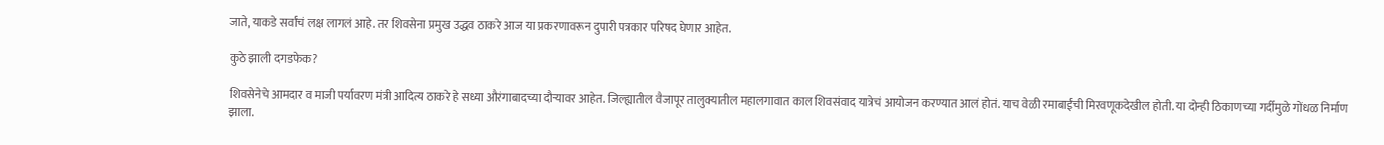जाते, याकडे सर्वांचं लक्ष लागलं आहे. तर शिवसेना प्रमुख उद्धव ठाकरे आज या प्रकरणावरून दुपारी पत्रकार परिषद घेणार आहेत.

कुठे झाली दगडफेक?

शिवसेनेचे आमदार व माजी पर्यावरण मंत्री आदित्य ठाकरे हे सध्या औरंगाबादच्या दौऱ्यावर आहेत. जिल्ह्यातील वैजापूर तालुक्यातील महालगावात काल शिवसंवाद यात्रेचं आयोजन करण्यात आलं होतं. याच वेळी रमाबाईंची मिरवणूकदेखील होती. या दोन्ही ठिकाणच्या गर्दीमुळे गोंधळ निर्माण झाला.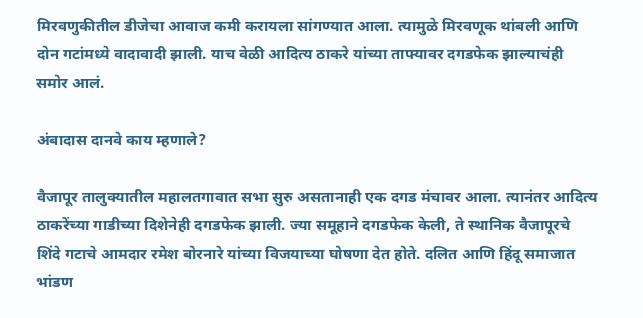मिरवणुकीतील डीजेचा आवाज कमी करायला सांगण्यात आला. त्यामुळे मिरवणूक थांबली आणि दोन गटांमध्ये वादावादी झाली. याच वेळी आदित्य ठाकरे यांच्या ताफ्यावर दगडफेक झाल्याचंही समोर आलं.

अंबादास दानवे काय म्हणाले?

वैजापूर तालुक्यातील महालतगावात सभा सुरु असतानाही एक दगड मंचावर आला. त्यानंतर आदित्य ठाकरेंच्या गाडीच्या दिशेनेही दगडफेक झाली. ज्या समूहाने दगडफेक केली, ते स्थानिक वैजापूरचे शिंदे गटाचे आमदार रमेश बोरनारे यांच्या विजयाच्या घोषणा देत होते. दलित आणि हिंदू समाजात भांडण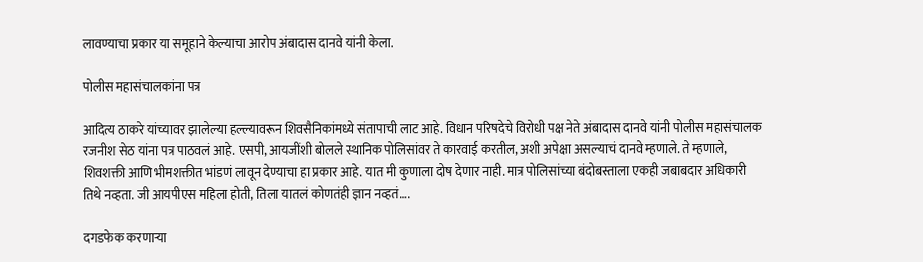लावण्याचा प्रकार या समूहाने केल्याचा आरोप अंबादास दानवे यांनी केला.

पोलीस महासंचालकांना पत्र

आदित्य ठाकरे यांच्यावर झालेल्या हल्ल्यावरून शिवसैनिकांमध्ये संतापाची लाट आहे. विधान परिषदेचे विरोधी पक्ष नेते अंबादास दानवे यांनी पोलीस महासंचालक रजनीश सेठ यांना पत्र पाठवलं आहे. एसपी, आयजींशी बोलले स्थानिक पोलिसांवर ते कारवाई करतील, अशी अपेक्षा असल्याचं दानवे म्हणाले. ते म्हणाले, शिवशक्ती आणि भीमशक्तीत भांडणं लावून देण्याचा हा प्रकार आहे. यात मी कुणाला दोष देणार नाही. मात्र पोलिसांच्या बंदोबस्ताला एकही जबाबदार अधिकारी तिथे नव्हता. जी आयपीएस महिला होती, तिला यातलं कोणतंही ज्ञान नव्हतं….

दगडफेक करणाऱ्या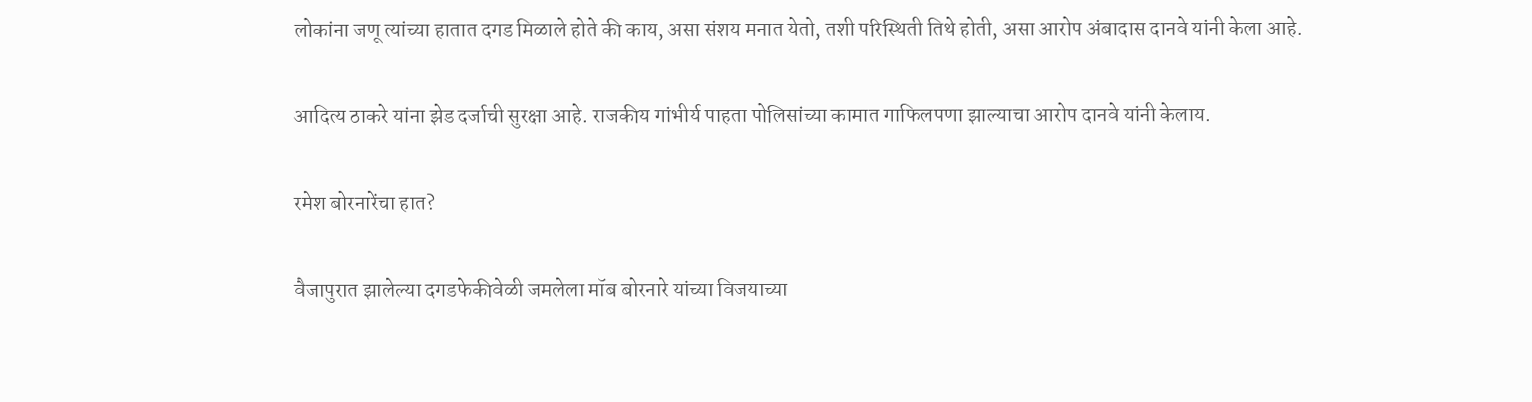लोकांना जणू त्यांच्या हातात दगड मिळाले होते की काय, असा संशय मनात येतो, तशी परिस्थिती तिथे होती, असा आरोप अंबादास दानवे यांनी केला आहे.

आदित्य ठाकरे यांना झेड दर्जाची सुरक्षा आहे. राजकीय गांभीर्य पाहता पोलिसांच्या कामात गाफिलपणा झाल्याचा आरोप दानवे यांनी केलाय.

रमेश बोरनारेंचा हात?

वैजापुरात झालेल्या दगडफेकीवेळी जमलेला मॉब बोरनारे यांच्या विजयाच्या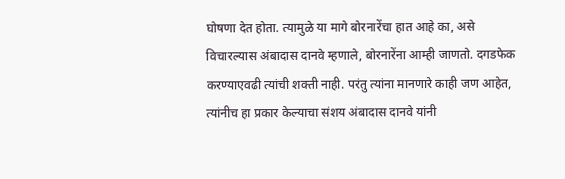घोषणा देत होता. त्यामुळे या मागे बोरनारेंचा हात आहे का, असे विचारल्यास अंबादास दानवे म्हणाले, बोरनारेंना आम्ही जाणतो. दगडफेक करण्याएवढी त्यांची शक्ती नाही. परंतु त्यांना मानणारे काही जण आहेत, त्यांनीच हा प्रकार केल्याचा संशय अंबादास दानवे यांनी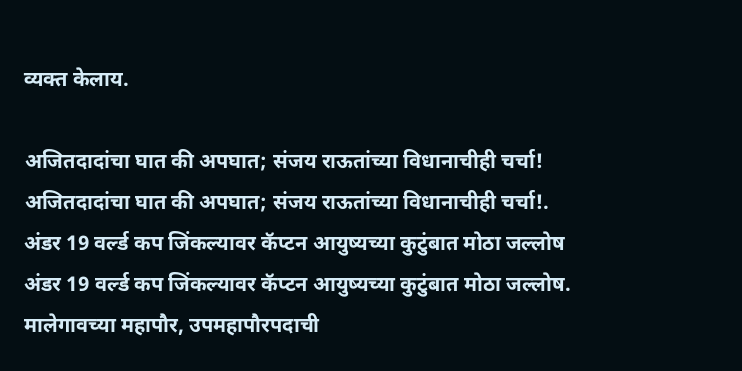व्यक्त केलाय.

अजितदादांचा घात की अपघात; संजय राऊतांच्या विधानाचीही चर्चा!
अजितदादांचा घात की अपघात; संजय राऊतांच्या विधानाचीही चर्चा!.
अंडर 19 वर्ल्ड कप जिंकल्यावर कॅप्टन आयुष्यच्या कुटुंबात मोठा जल्लोष
अंडर 19 वर्ल्ड कप जिंकल्यावर कॅप्टन आयुष्यच्या कुटुंबात मोठा जल्लोष.
मालेगावच्या महापौर, उपमहापौरपदाची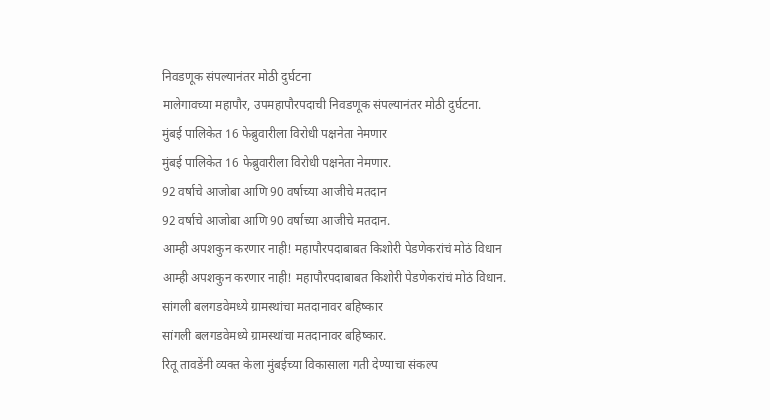निवडणूक संपल्यानंतर मोठी दुर्घटना
मालेगावच्या महापौर, उपमहापौरपदाची निवडणूक संपल्यानंतर मोठी दुर्घटना.
मुंबई पालिकेत 16 फेब्रुवारीला विरोधी पक्षनेता नेमणार
मुंबई पालिकेत 16 फेब्रुवारीला विरोधी पक्षनेता नेमणार.
92 वर्षाचे आजोबा आणि 90 वर्षाच्या आजीचे मतदान
92 वर्षाचे आजोबा आणि 90 वर्षाच्या आजीचे मतदान.
आम्ही अपशकुन करणार नाही! महापौरपदाबाबत किशोरी पेडणेकरांचं मोठं विधान
आम्ही अपशकुन करणार नाही! महापौरपदाबाबत किशोरी पेडणेकरांचं मोठं विधान.
सांगली बलगडवेमध्ये ग्रामस्थांचा मतदानावर बहिष्कार
सांगली बलगडवेमध्ये ग्रामस्थांचा मतदानावर बहिष्कार.
रितू तावडेंनी व्यक्त केला मुंबईच्या विकासाला गती देण्याचा संकल्प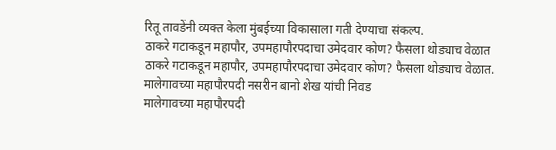रितू तावडेंनी व्यक्त केला मुंबईच्या विकासाला गती देण्याचा संकल्प.
ठाकरे गटाकडून महापौर, उपमहापौरपदाचा उमेदवार कोण? फैसला थोड्याच वेळात
ठाकरे गटाकडून महापौर, उपमहापौरपदाचा उमेदवार कोण? फैसला थोड्याच वेळात.
मालेगावच्या महापौरपदी नसरीन बानो शेख यांची निवड
मालेगावच्या महापौरपदी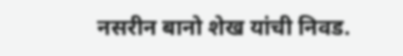नसरीन बानो शेख यांची निवड.